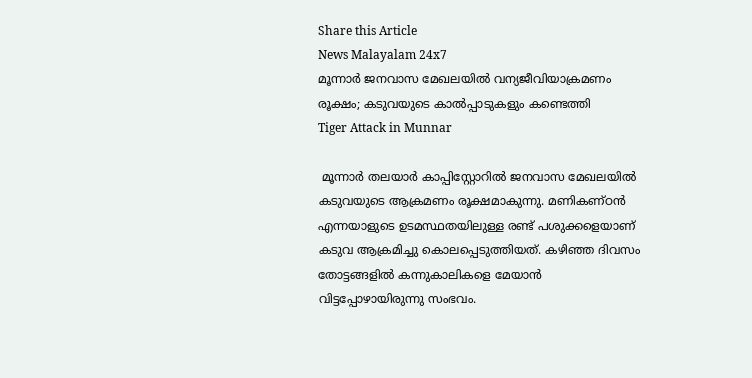Share this Article
News Malayalam 24x7
മൂന്നാര്‍ ജനവാസ മേഖലയില്‍ വന്യജീവിയാക്രമണം രൂക്ഷം; കടുവയുടെ കാല്‍പ്പാടുകളും കണ്ടെത്തി
Tiger Attack in Munnar

 മൂന്നാർ തലയാർ കാപ്പിസ്റ്റോറിൽ ജനവാസ മേഖലയിൽ കടുവയുടെ ആക്രമണം രൂക്ഷമാകുന്നു. മണികണ്ഠൻ എന്നയാളുടെ ഉടമസ്ഥതയിലുള്ള രണ്ട് പശുക്കളെയാണ് കടുവ ആക്രമിച്ചു കൊലപ്പെടുത്തിയത്. കഴിഞ്ഞ ദിവസം തോട്ടങ്ങളിൽ കന്നുകാലികളെ മേയാൻ വിട്ടപ്പോഴായിരുന്നു സംഭവം.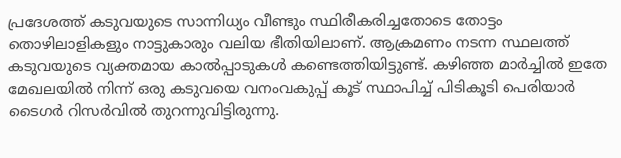പ്രദേശത്ത് കടുവയുടെ സാന്നിധ്യം വീണ്ടും സ്ഥിരീകരിച്ചതോടെ തോട്ടം തൊഴിലാളികളും നാട്ടുകാരും വലിയ ഭീതിയിലാണ്. ആക്രമണം നടന്ന സ്ഥലത്ത് കടുവയുടെ വ്യക്തമായ കാൽപ്പാടുകൾ കണ്ടെത്തിയിട്ടുണ്ട്. കഴിഞ്ഞ മാർച്ചിൽ ഇതേ മേഖലയിൽ നിന്ന് ഒരു കടുവയെ വനംവകുപ്പ് കൂട് സ്ഥാപിച്ച് പിടികൂടി പെരിയാർ ടൈഗർ റിസർവിൽ തുറന്നുവിട്ടിരുന്നു.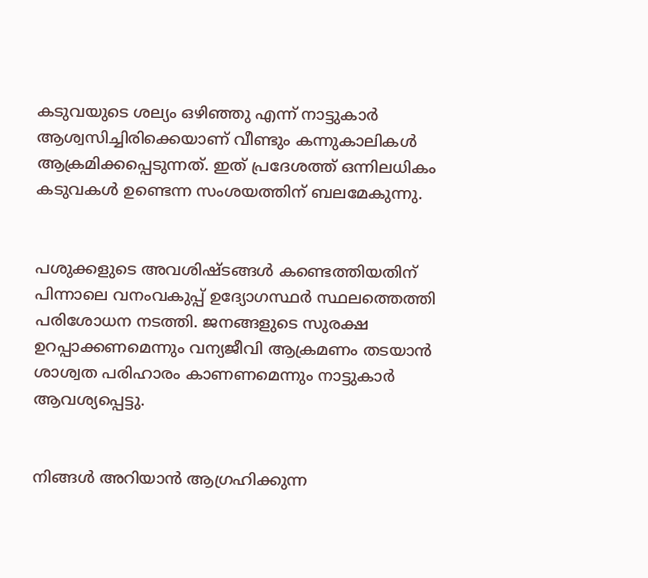കടുവയുടെ ശല്യം ഒഴിഞ്ഞു എന്ന് നാട്ടുകാർ ആശ്വസിച്ചിരിക്കെയാണ് വീണ്ടും കന്നുകാലികൾ ആക്രമിക്കപ്പെടുന്നത്. ഇത് പ്രദേശത്ത് ഒന്നിലധികം കടുവകൾ ഉണ്ടെന്ന സംശയത്തിന് ബലമേകുന്നു.


പശുക്കളുടെ അവശിഷ്ടങ്ങൾ കണ്ടെത്തിയതിന് പിന്നാലെ വനംവകുപ്പ് ഉദ്യോഗസ്ഥർ സ്ഥലത്തെത്തി പരിശോധന നടത്തി. ജനങ്ങളുടെ സുരക്ഷ ഉറപ്പാക്കണമെന്നും വന്യജീവി ആക്രമണം തടയാൻ ശാശ്വത പരിഹാരം കാണണമെന്നും നാട്ടുകാർ ആവശ്യപ്പെട്ടു.


നിങ്ങൾ അറിയാൻ ആഗ്രഹിക്കുന്ന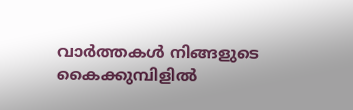വാർത്തകൾ നിങ്ങളുടെ കൈക്കുമ്പിളിൽ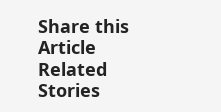Share this Article
Related Stories